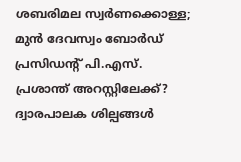ശബരിമല സ്വര്‍ണക്കൊള്ള; മുന്‍ ദേവസ്വം ബോര്‍ഡ് പ്രസിഡന്റ് പി.എസ്. പ്രശാന്ത് അറസ്റ്റിലേക്ക്? ദ്വാരപാലക ശില്പങ്ങള്‍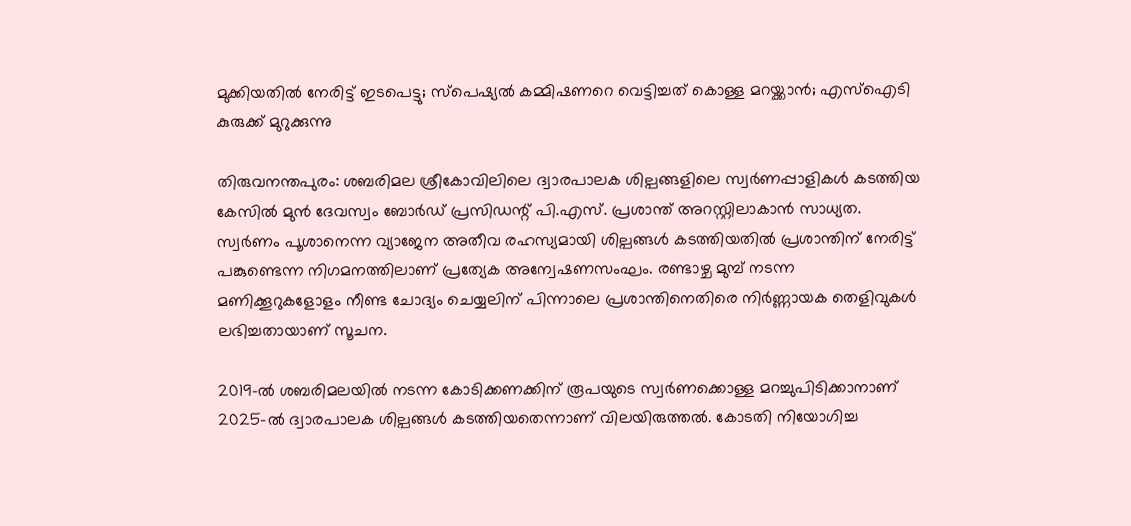മുക്കിയതില്‍ നേരിട്ട് ഇടപെട്ടു; സ്‌പെഷ്യല്‍ കമ്മിഷണറെ വെട്ടിച്ചത് കൊള്ള മറയ്ക്കാന്‍; എസ്ഐടി കുരുക്ക് മുറുക്കുന്നു

തിരുവനന്തപുരം: ശബരിമല ശ്രീകോവിലിലെ ദ്വാരപാലക ശില്പങ്ങളിലെ സ്വര്‍ണപ്പാളികള്‍ കടത്തിയ കേസില്‍ മുന്‍ ദേവസ്വം ബോര്‍ഡ് പ്രസിഡന്റ് പി.എസ്. പ്രശാന്ത് അറസ്റ്റിലാകാന്‍ സാധ്യത. സ്വര്‍ണം പൂശാനെന്ന വ്യാജേന അതീവ രഹസ്യമായി ശില്പങ്ങള്‍ കടത്തിയതില്‍ പ്രശാന്തിന് നേരിട്ട് പങ്കുണ്ടെന്ന നിഗമനത്തിലാണ് പ്രത്യേക അന്വേഷണസംഘം. രണ്ടാഴ്ച മുമ്പ് നടന്ന മണിക്കൂറുകളോളം നീണ്ട ചോദ്യം ചെയ്യലിന് പിന്നാലെ പ്രശാന്തിനെതിരെ നിര്‍ണ്ണായക തെളിവുകള്‍ ലഭിച്ചതായാണ് സൂചന.

2019-ല്‍ ശബരിമലയില്‍ നടന്ന കോടിക്കണക്കിന് രൂപയുടെ സ്വര്‍ണക്കൊള്ള മറച്ചുപിടിക്കാനാണ് 2025-ല്‍ ദ്വാരപാലക ശില്പങ്ങള്‍ കടത്തിയതെന്നാണ് വിലയിരുത്തല്‍. കോടതി നിയോഗിച്ച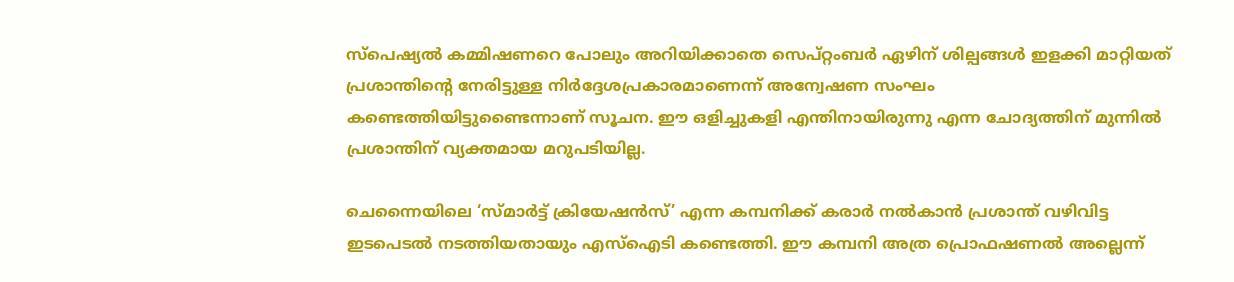സ്‌പെഷ്യല്‍ കമ്മിഷണറെ പോലും അറിയിക്കാതെ സെപ്റ്റംബര്‍ ഏഴിന് ശില്പങ്ങള്‍ ഇളക്കി മാറ്റിയത് പ്രശാന്തിന്റെ നേരിട്ടുള്ള നിര്‍ദ്ദേശപ്രകാരമാണെന്ന് അന്വേഷണ സംഘം കണ്ടെത്തിയിട്ടുണ്ടൈന്നാണ് സൂചന. ഈ ഒളിച്ചുകളി എന്തിനായിരുന്നു എന്ന ചോദ്യത്തിന് മുന്നില്‍ പ്രശാന്തിന് വ്യക്തമായ മറുപടിയില്ല.

ചെന്നൈയിലെ ‘സ്മാര്‍ട്ട് ക്രിയേഷന്‍സ്’ എന്ന കമ്പനിക്ക് കരാര്‍ നല്‍കാന്‍ പ്രശാന്ത് വഴിവിട്ട ഇടപെടല്‍ നടത്തിയതായും എസ്ഐടി കണ്ടെത്തി. ഈ കമ്പനി അത്ര പ്രൊഫഷണല്‍ അല്ലെന്ന്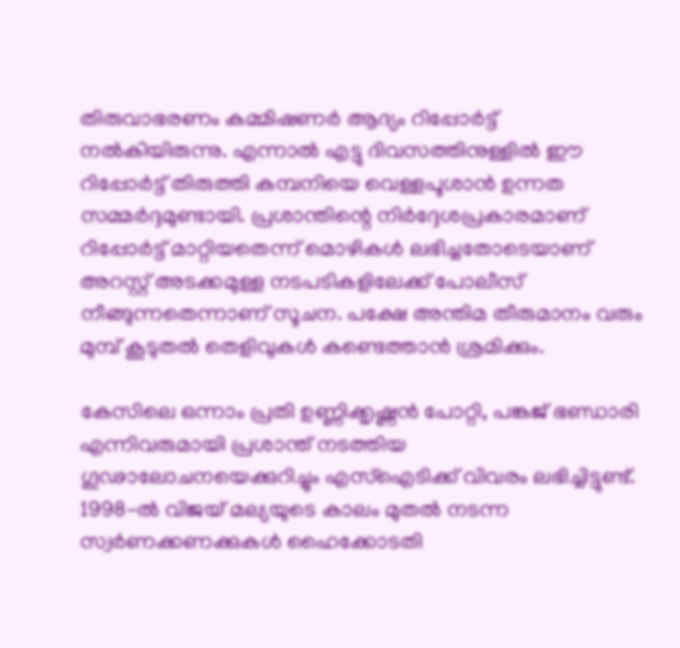തിരുവാഭരണം കമ്മിഷണര്‍ ആദ്യം റിപ്പോര്‍ട്ട് നല്‍കിയിരുന്നു. എന്നാല്‍ എട്ടു ദിവസത്തിനുള്ളില്‍ ഈ റിപ്പോര്‍ട്ട് തിരുത്തി കമ്പനിയെ വെള്ളപൂശാന്‍ ഉന്നത സമ്മര്‍ദ്ദമുണ്ടായി. പ്രശാന്തിന്റെ നിര്‍ദ്ദേശപ്രകാരമാണ് റിപ്പോര്‍ട്ട് മാറ്റിയതെന്ന് മൊഴികള്‍ ലഭിച്ചതോടെയാണ് അറസ്റ്റ് അടക്കമുള്ള നടപടികളിലേക്ക് പോലീസ് നീങ്ങുന്നതെന്നാണ് സൂചന. പക്ഷേ അന്തിമ തീരുമാനം വരും മുമ്പ് കൂടുതല്‍ തെളിവുകള്‍ കണ്ടെത്താന്‍ ശ്രമിക്കും.

കേസിലെ ഒന്നാം പ്രതി ഉണ്ണിക്കൃഷ്ണന്‍ പോറ്റി, പങ്കജ് ഭണ്ഡാരി എന്നിവരുമായി പ്രശാന്ത് നടത്തിയ ഗൂഢാലോചനയെക്കുറിച്ചും എസ്ഐടിക്ക് വിവരം ലഭിച്ചിട്ടുണ്ട്. 1998-ല്‍ വിജയ് മല്യയുടെ കാലം മുതല്‍ നടന്ന സ്വര്‍ണക്കണക്കുകള്‍ ഹൈക്കോടതി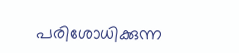പരിശോധിക്കുന്ന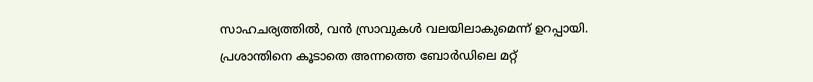സാഹചര്യത്തില്‍, വന്‍ സ്രാവുകള്‍ വലയിലാകുമെന്ന് ഉറപ്പായി. പ്രശാന്തിനെ കൂടാതെ അന്നത്തെ ബോര്‍ഡിലെ മറ്റ്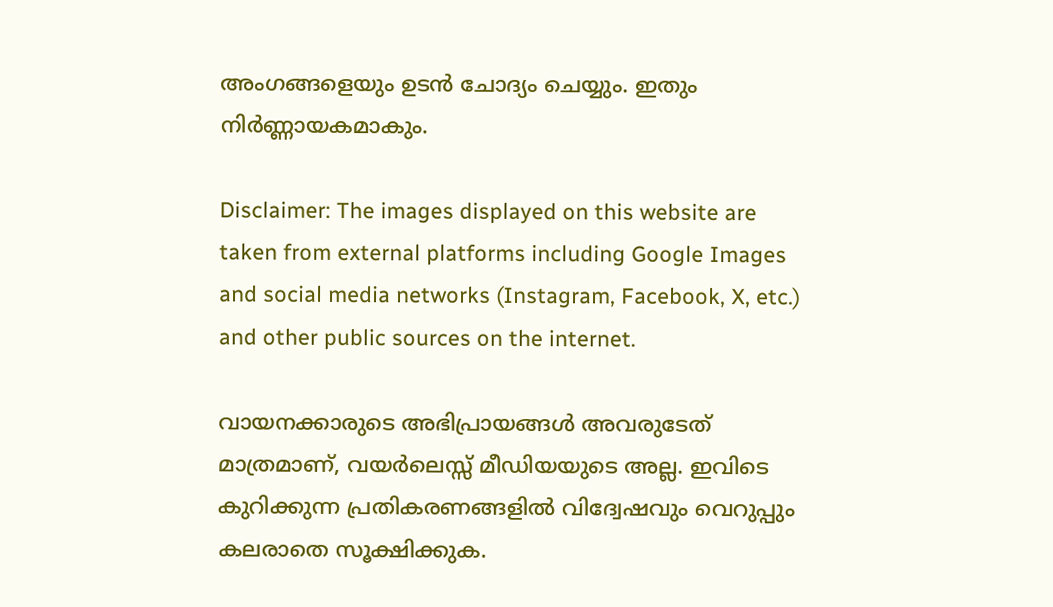അംഗങ്ങളെയും ഉടന്‍ ചോദ്യം ചെയ്യും. ഇതും നിര്‍ണ്ണായകമാകും.

Disclaimer: The images displayed on this website are taken from external platforms including Google Images and social media networks (Instagram, Facebook, X, etc.) and other public sources on the internet.

വായനക്കാരുടെ അഭിപ്രായങ്ങള്‍ അവരുടേത് മാത്രമാണ്, വയർലെസ്സ് മീഡിയയുടെ അല്ല. ഇവിടെ കുറിക്കുന്ന പ്രതികരണങ്ങളിൽ വിദ്വേഷവും വെറുപ്പും കലരാതെ സൂക്ഷിക്കുക.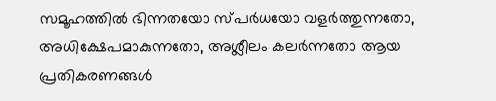സമൂഹത്തിൽ ഭിന്നതയോ സ്‌പർധയോ വളർത്തുന്നതോ, അധിക്ഷേപമാകുന്നതോ, അശ്ലീലം കലർന്നതോ ആയ പ്രതികരണങ്ങൾ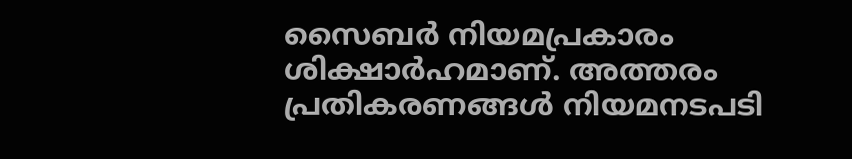സൈബർ നിയമപ്രകാരം ശിക്ഷാർഹമാണ്. അത്തരം പ്രതികരണങ്ങൾ നിയമനടപടി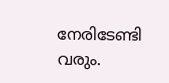നേരിടേണ്ടി വരും.